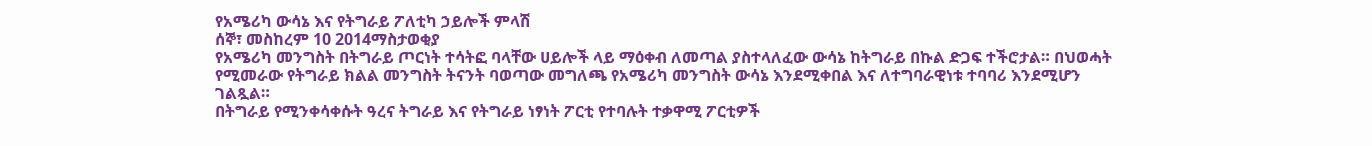የአሜሪካ ውሳኔ እና የትግራይ ፖለቲካ ኃይሎች ምላሽ
ሰኞ፣ መስከረም 10 2014ማስታወቂያ
የአሜሪካ መንግስት በትግራይ ጦርነት ተሳትፎ ባላቸው ሀይሎች ላይ ማዕቀብ ለመጣል ያስተላለፈው ውሳኔ ከትግራይ በኩል ድጋፍ ተችሮታል። በህወሓት የሚመራው የትግራይ ክልል መንግስት ትናንት ባወጣው መግለጫ የአሜሪካ መንግስት ውሳኔ እንደሚቀበል እና ለተግባራዊነቱ ተባባሪ እንደሚሆን ገልጿል።
በትግራይ የሚንቀሳቀሱት ዓረና ትግራይ እና የትግራይ ነፃነት ፖርቲ የተባሉት ተቃዋሚ ፖርቲዎች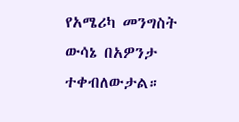የአሜሪካ መንግስት ውሳኔ በአዎንታ ተቀብለውታል።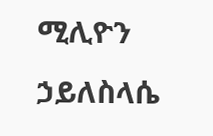ሚሊዮን ኃይለስላሴ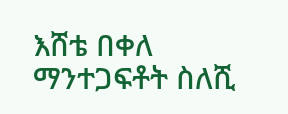እሸቴ በቀለ
ማንተጋፍቶት ስለሺ